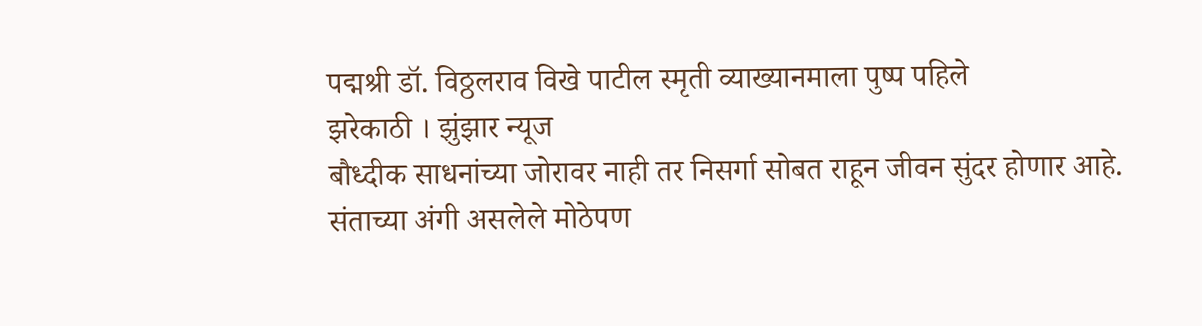पद्मश्री डॉ. विठ्ठलराव विखे पाटील स्मृती व्याख्यानमाला पुष्प पहिले
झरेकाठी । झुंझार न्यूज
बौध्दीक साधनांच्या जोरावर नाही तर निसर्गा सोबत राहून जीवन सुंदर होणार आहे. संताच्या अंगी असलेले मोठेपण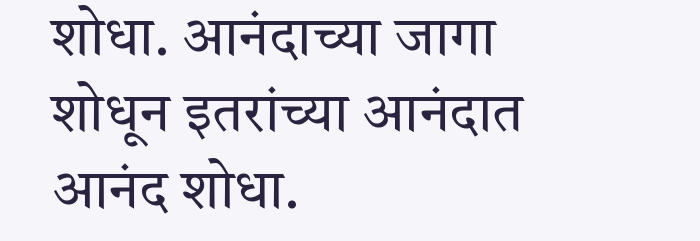शोधा. आनंदाच्या जागा शोधून इतरांच्या आनंदात आनंद शोधा.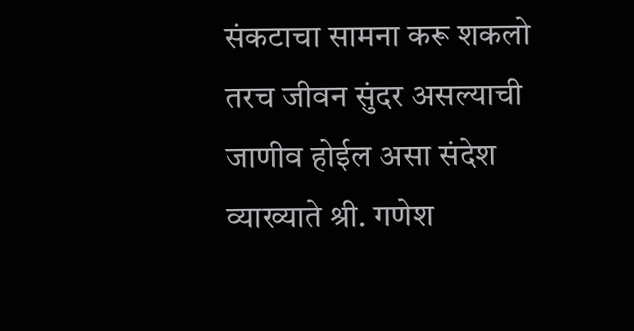संकटाचा सामना करू शकलो तरच जीवन सुंदर असल्याची जाणीव होईल असा संदेश व्याख्याते श्री. गणेश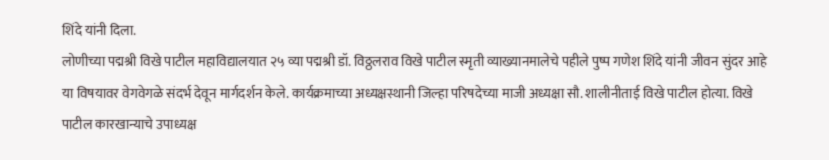शिंदे यांनी दिला.
लोणीच्या पद्मश्री विखे पाटील महाविद्यालयात २५ व्या पद्मश्री डॉ. विठ्ठलराव विखे पाटील स्मृती व्याख्यानमालेचे पहीले पुष्प गणेश शिंदे यांनी जीवन सुंदर आहे या विषयावर वेगवेगळे संदर्भ देवून मार्गदर्शन केले. कार्यक्रमाच्या अध्यक्षस्थानी जिल्हा परिषदेच्या माजी अध्यक्षा सौ. शालीनीताई विखे पाटील होत्या. विखे पाटील कारखान्याचे उपाध्यक्ष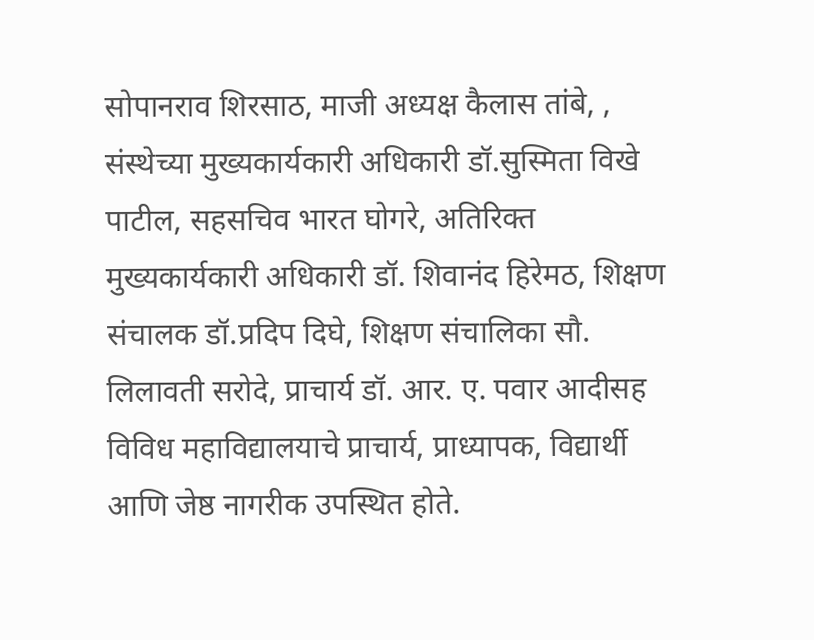सोपानराव शिरसाठ, माजी अध्यक्ष कैलास तांबे, , संस्थेच्या मुख्यकार्यकारी अधिकारी डॉ.सुस्मिता विखे पाटील, सहसचिव भारत घोगरे, अतिरिक्त मुख्यकार्यकारी अधिकारी डॉ. शिवानंद हिरेमठ, शिक्षण संचालक डॉ.प्रदिप दिघे, शिक्षण संचालिका सौ. लिलावती सरोदे, प्राचार्य डॉ. आर. ए. पवार आदीसह विविध महाविद्यालयाचे प्राचार्य, प्राध्यापक, विद्यार्थी आणि जेष्ठ नागरीक उपस्थित होते.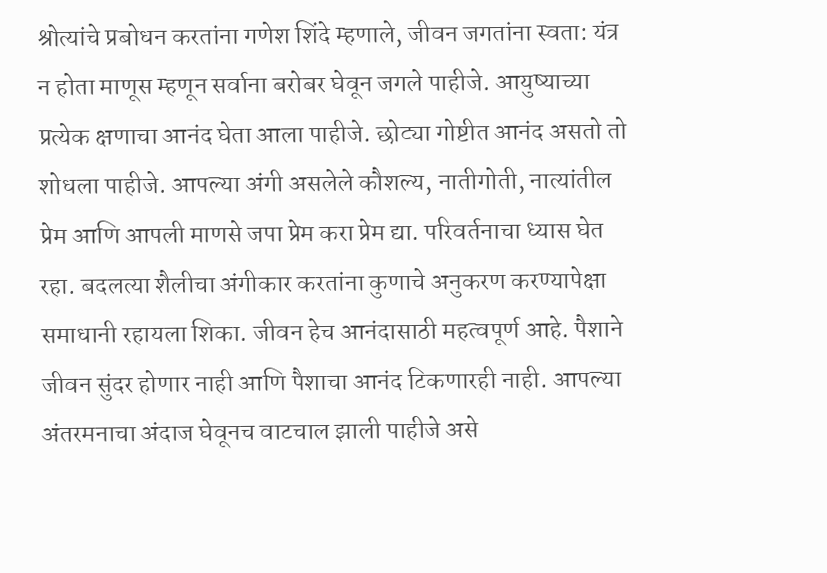श्रोत्यांचे प्रबोधन करतांना गणेश शिंदे म्हणाले, जीवन जगतांना स्वता: यंत्र न होता माणूस म्हणून सर्वाना बरोबर घेवून जगले पाहीजे. आयुष्याच्या प्रत्येक क्षणाचा आनंद घेता आला पाहीजे. छोट्या गोष्टीत आनंद असतो तो शोधला पाहीजे. आपल्या अंगी असलेले कौशल्य, नातीगोती, नात्यांतील प्रेम आणि आपली माणसे जपा प्रेम करा प्रेम द्या. परिवर्तनाचा ध्यास घेत रहा. बदलत्या शैलीचा अंगीकार करतांना कुणाचे अनुकरण करण्यापेक्षा समाधानी रहायला शिका. जीवन हेच आनंदासाठी महत्वपूर्ण आहे. पैशाने जीवन सुंदर होणार नाही आणि पैशाचा आनंद टिकणारही नाही. आपल्या अंतरमनाचा अंदाज घेवूनच वाटचाल झाली पाहीजे असे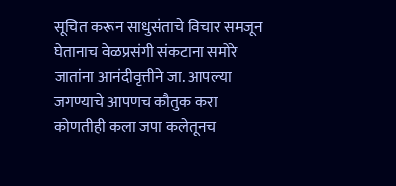सूचित करून साधुसंताचे विचार समजून घेतानाच वेळप्रसंगी संकटाना समोरे जातांना आनंदीवृत्तीने जा. आपल्या जगण्याचे आपणच कौतुक करा कोणतीही कला जपा कलेतूनच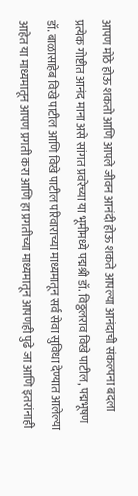आपण मोठे होऊ शकतो आणि आपले जीवन आनंदी होऊ शकते आपल्या आनंदाची संकल्पना बदला प्रत्येक गोष्टीत आनंद माना असे सांगत प्रवरेच्या या भूमीमध्ये पद्मश्री डॉ. विठ्ठलराव विखे पाटील, पद्मभूषण डॉ. बाळासाहेब विखे पाटील आणि विखे पाटील परिवाराच्या माध्यमातून सर्व सेवा सुविधा देण्यात आलेल्या आहेत या माध्यमातून आपण प्रगती करा आणि हा प्रगतीच्या माध्यमातून आपणही पुढे जा आणि इतरांनाही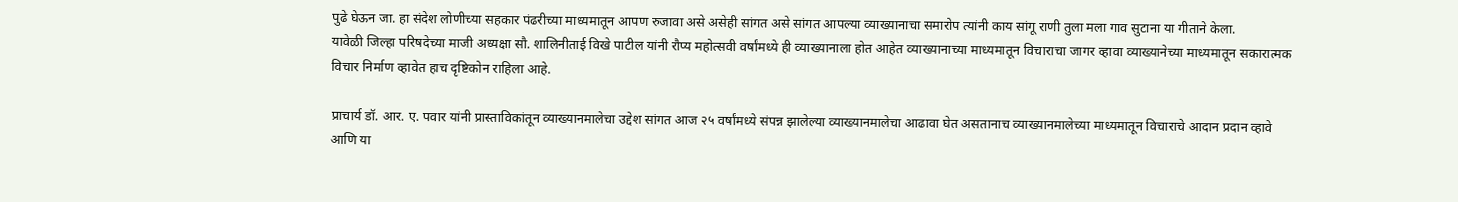पुढे घेऊन जा. हा संदेश लोणीच्या सहकार पंढरीच्या माध्यमातून आपण रुजावा असे असेही सांगत असे सांगत आपल्या व्याख्यानाचा समारोप त्यांनी काय सांगू राणी तुला मला गाव सुटाना या गीताने केला.
यावेळी जिल्हा परिषदेच्या माजी अध्यक्षा सौ. शालिनीताई विखे पाटील यांनी रौप्य महोत्सवी वर्षांमध्ये ही व्याख्यानाला होत आहेत व्याख्यानाच्या माध्यमातून विचाराचा जागर व्हावा व्याख्यानेच्या माध्यमातून सकारात्मक विचार निर्माण व्हावेत हाच दृष्टिकोन राहिला आहे.

प्राचार्य डॉ. आर. ए. पवार यांनी प्रास्ताविकांतून व्याख्यानमालेचा उद्देश सांगत आज २५ वर्षांमध्ये संपन्न झालेल्या व्याख्यानमालेचा आढावा घेत असतानाच व्याख्यानमालेच्या माध्यमातून विचाराचे आदान प्रदान व्हावे आणि या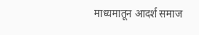माध्यमातून आदर्श समाज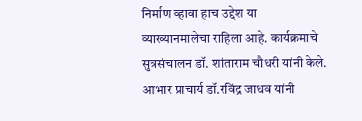निर्माण व्हावा हाच उद्देश या व्याख्यानमालेचा राहिला आहे. कार्यक्रमाचे सुत्रसंचालन डॉ. शांताराम चौधरी यांनी केले. आभार प्राचार्य डॉ.रविंद्र जाधव यांनी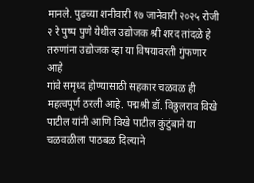मानले. पुढच्या शनीवारी १७ जानेवारी २०२५ रोजी २ रे पुष्प पुणे येथील उद्योजक श्री शरद तांदळे हे तरुणांना उद्योजक व्हा या विषयावरती गुंफणार आहे
गांवे समृध्द होण्यासाठी सहकार चळवळ ही महत्वपूर्ण ठरली आहे. पद्मश्री डॉ. विठ्ठलराव विखे पाटील यांनी आणि विखे पाटील कुंटुंबाने या चळवळीला पाठबळ दिल्याने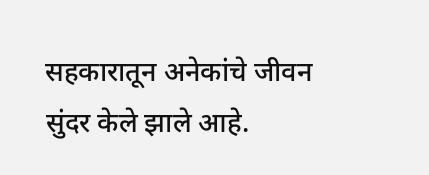सहकारातून अनेकांचे जीवन सुंदर केले झाले आहे.